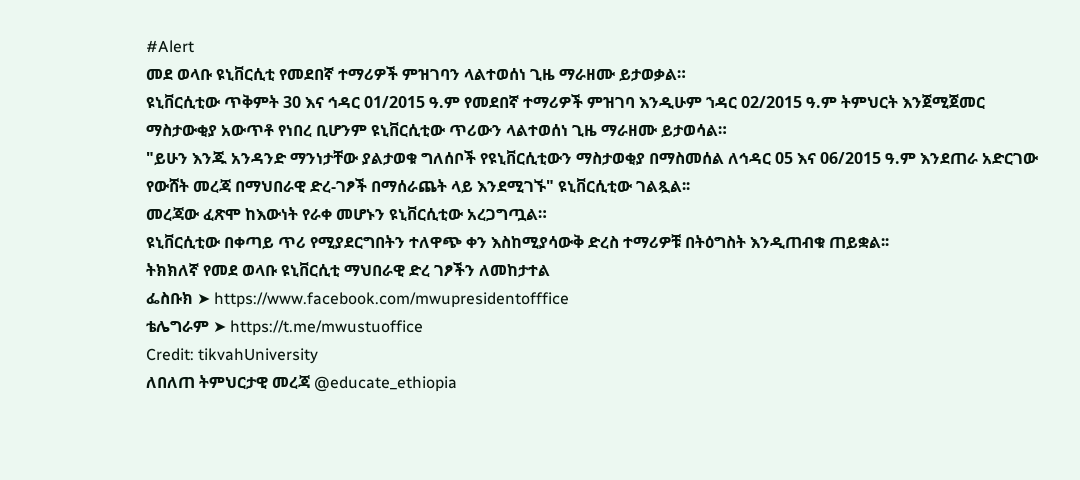#Alert
መደ ወላቡ ዩኒቨርሲቲ የመደበኛ ተማሪዎች ምዝገባን ላልተወሰነ ጊዜ ማራዘሙ ይታወቃል።
ዩኒቨርሲቲው ጥቅምት 30 እና ኅዳር 01/2015 ዓ.ም የመደበኛ ተማሪዎች ምዝገባ እንዲሁም ኀዳር 02/2015 ዓ.ም ትምህርት እንጀሚጀመር ማስታውቂያ አውጥቶ የነበረ ቢሆንም ዩኒቨርሲቲው ጥሪውን ላልተወሰነ ጊዜ ማራዘሙ ይታወሳል።
"ይሁን እንጁ አንዳንድ ማንነታቸው ያልታወቁ ግለሰቦች የዩኒቨርሲቲውን ማስታወቂያ በማስመሰል ለኅዳር 05 እና 06/2015 ዓ.ም እንደጠራ አድርገው የውሸት መረጃ በማህበራዊ ድረ-ገፆች በማሰራጨት ላይ እንደሚገኙ" ዩኒቨርሲቲው ገልጿል፡፡
መረጃው ፈጽሞ ከእውነት የራቀ መሆኑን ዩኒቨርሲቲው አረጋግጧል።
ዩኒቨርሲቲው በቀጣይ ጥሪ የሚያደርግበትን ተለዋጭ ቀን እስከሚያሳውቅ ድረስ ተማሪዎቹ በትዕግስት እንዲጠብቁ ጠይቋል፡፡
ትክክለኛ የመደ ወላቡ ዩኒቨርሲቲ ማህበራዊ ድረ ገፆችን ለመከታተል
ፌስቡክ ➤ https://www.facebook.com/mwupresidentofffice
ቴሌግራም ➤ https://t.me/mwustuoffice
Credit: tikvahUniversity
ለበለጠ ትምህርታዊ መረጃ @educate_ethiopia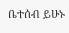ቤተሰብ ይሁኑ